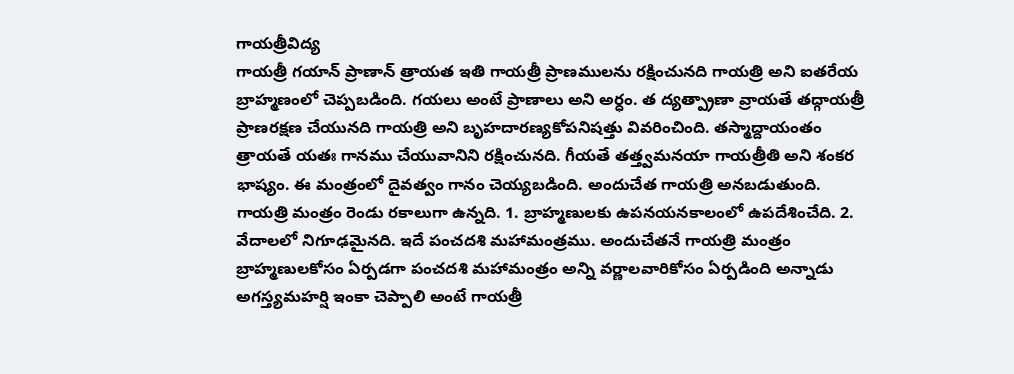గాయత్రీవిద్య
గాయత్రీ గయాన్ ప్రాణాన్ త్రాయత ఇతి గాయత్రీ ప్రాణములను రక్షించునది గాయత్రి అని ఐతరేయ బ్రాహ్మణంలో చెప్పబడింది. గయలు అంటే ప్రాణాలు అని అర్ధం. త ద్యత్ప్రాణా వ్రాయతే తద్గాయత్రీ ప్రాణరక్షణ చేయునది గాయత్రి అని బృహదారణ్యకోపనిషత్తు వివరించింది. తస్మాద్దాయంతం త్రాయతే యతః గానము చేయువానిని రక్షించునది. గీయతే తత్త్వమనయా గాయత్రీతి అని శంకర భాష్యం. ఈ మంత్రంలో దైవత్వం గానం చెయ్యబడింది. అందుచేత గాయత్రి అనబడుతుంది. గాయత్రి మంత్రం రెండు రకాలుగా ఉన్నది. 1. బ్రాహ్మణులకు ఉపనయనకాలంలో ఉపదేశించేది. 2. వేదాలలో నిగూఢమైనది. ఇదే పంచదశి మహామంత్రము. అందుచేతనే గాయత్రి మంత్రం బ్రాహ్మణులకోసం ఏర్పడగా పంచదశి మహామంత్రం అన్ని వర్ణాలవారికోసం ఏర్పడింది అన్నాడు అగస్త్యమహర్షి ఇంకా చెప్పాలి అంటే గాయత్రీ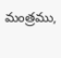మంత్రము,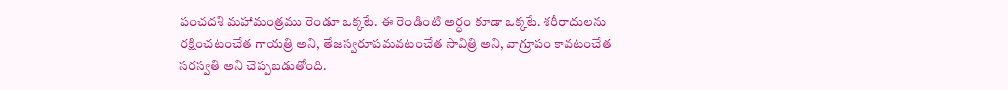పంచదశి మహామంత్రము రెండూ ఒక్కటే. ఈ రెండింటి అర్ధం కూడా ఒక్కటే. శరీరాదులను రక్షించటంచేత గాయత్రి అని, తేజస్వరూపమవటంచేత సావిత్రి అని, వాగ్రూపం కావటంచేత సరస్వతి అని చెప్పబడుతోంది.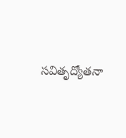సవితృద్యోతనా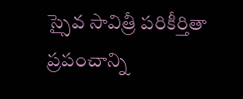స్సైవ సావిత్రీ పరికీర్తితా ప్రపంచాన్ని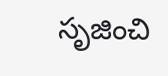సృజించి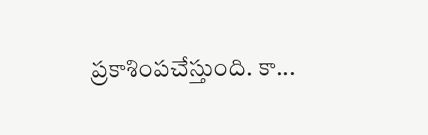ప్రకాశింపచేస్తుంది. కా...